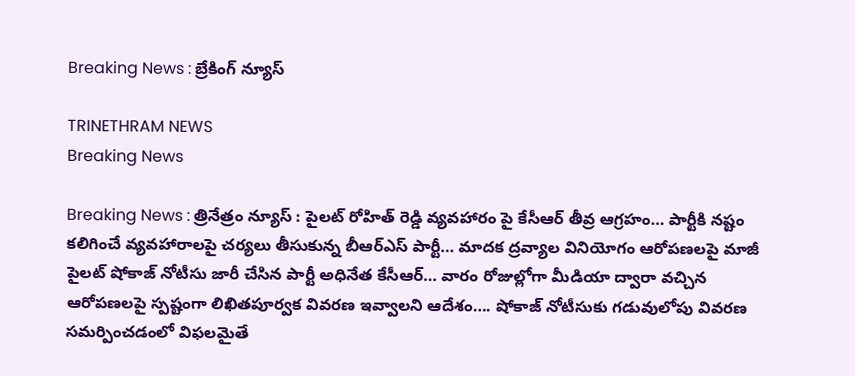Breaking News : బ్రేకింగ్ న్యూస్

TRINETHRAM NEWS
Breaking News

Breaking News : త్రినేత్రం న్యూస్ : పైలట్ రోహిత్ రెడ్డి వ్యవహారం పై కేసీఆర్ తీవ్ర ఆగ్రహం… పార్టీకి నష్టం కలిగించే వ్యవహారాలపై చర్యలు తీసుకున్న బీఆర్ఎస్ పార్టీ… మాదక ద్రవ్యాల వినియోగం ఆరోపణలపై మాజీ పైలట్ షోకాజ్ నోటీసు జారీ చేసిన పార్టీ అధినేత కేసీఆర్… వారం రోజుల్లోగా మీడియా ద్వారా వచ్చిన ఆరోపణలపై స్పష్టంగా లిఖితపూర్వక వివరణ ఇవ్వాలని ఆదేశం…. షోకాజ్ నోటీసుకు గడువులోపు వివరణ సమర్పించడంలో విఫలమైతే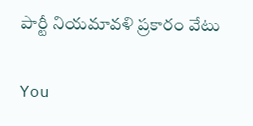పార్టీ నియమావళి ప్రకారం వేటు

You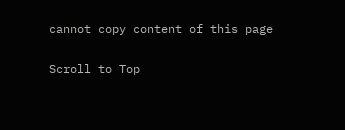cannot copy content of this page

Scroll to Top